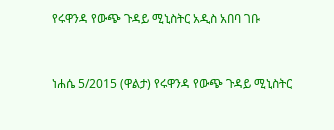የሩዋንዳ የውጭ ጉዳይ ሚኒስትር አዲስ አበባ ገቡ



ነሐሴ 5/2015 (ዋልታ) የሩዋንዳ የውጭ ጉዳይ ሚኒስትር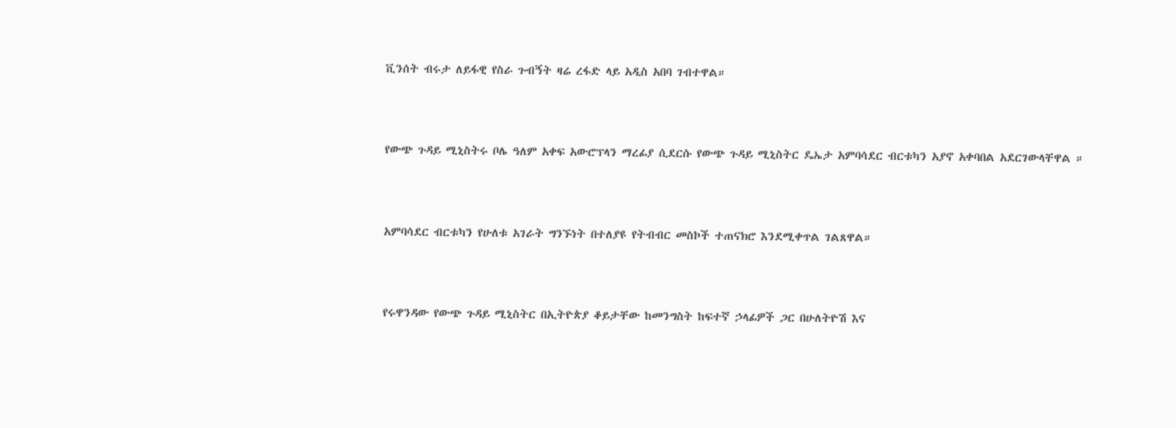ቪንሰት ብሩታ ለይፋዊ የስራ ጉብኝት ዛሬ ረፋድ ላይ አዲስ አበባ ገብተዋል።



የውጭ ጉዳይ ሚኒስትሩ ቦሌ ዓለም አቀፍ አውሮፕላን ማረፊያ ሲደርሱ የውጭ ጉዳይ ሚኒስትር ዴኤታ አምባሳደር ብርቱካን አያኖ አቀባበል አደርገውላቸዋል ።



አምባሳደር ብርቱካን የሁለቱ አገራት ግንኙነት በተለያዩ የትብብር መስኮች ተጠናክሮ እንደሚቀጥል ገልጸዋል።



የሩዋንዳው የውጭ ጉዳይ ሚኒስትር በኢትዮጵያ ቆይታቸው ከመንግስት ከፍተኛ ኃላፊዎች ጋር በሁለትዮሽ እና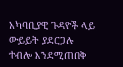አካባቢያዊ ጉዳዮች ላይ ውይይት ያደርጋሉ ተብሎ እንደሚጠበቅ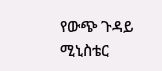የውጭ ጉዳይ ሚኒስቴር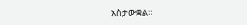አስታውቋል።